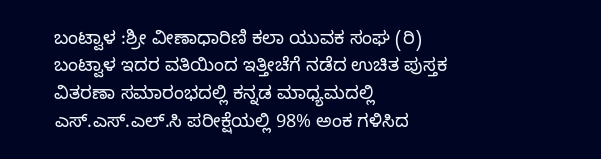ಬಂಟ್ವಾಳ :ಶ್ರೀ ವೀಣಾಧಾರಿಣಿ ಕಲಾ ಯುವಕ ಸಂಘ (ರಿ) ಬಂಟ್ವಾಳ ಇದರ ವತಿಯಿಂದ ಇತ್ತೀಚೆಗೆ ನಡೆದ ಉಚಿತ ಪುಸ್ತಕ ವಿತರಣಾ ಸಮಾರಂಭದಲ್ಲಿ ಕನ್ನಡ ಮಾಧ್ಯಮದಲ್ಲಿ ಎಸ್.ಎಸ್.ಎಲ್.ಸಿ ಪರೀಕ್ಷೆಯಲ್ಲಿ 98% ಅಂಕ ಗಳಿಸಿದ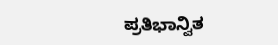ಪ್ರತಿಭಾನ್ವಿತ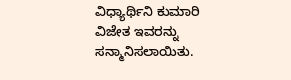ವಿಧ್ಯಾರ್ಥಿನಿ ಕುಮಾರಿ ವಿಜೇತ ಇವರನ್ನು ಸನ್ಮಾನಿಸಲಾಯಿತು.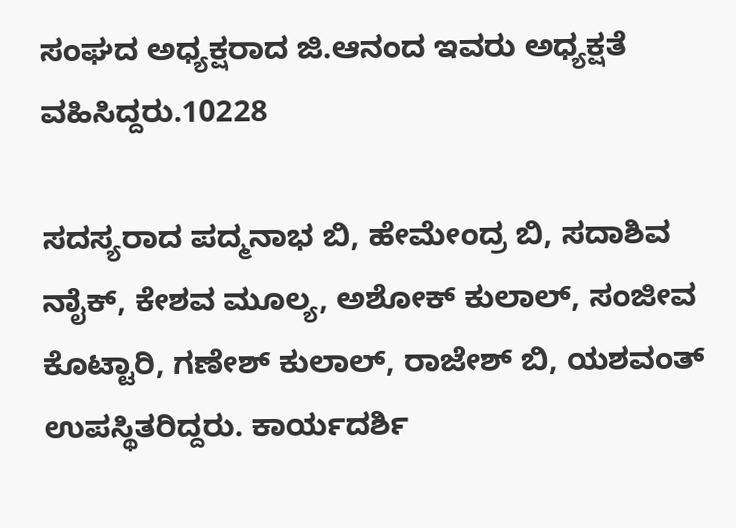ಸಂಘದ ಅಧ್ಯಕ್ಷರಾದ ಜಿ.ಆನಂದ ಇವರು ಅಧ್ಯಕ್ಷತೆ ವಹಿಸಿದ್ದರು.10228

ಸದಸ್ಯರಾದ ಪದ್ಮನಾಭ ಬಿ, ಹೇಮೇಂದ್ರ ಬಿ, ಸದಾಶಿವ ನಾೈಕ್, ಕೇಶವ ಮೂಲ್ಯ, ಅಶೋಕ್ ಕುಲಾಲ್, ಸಂಜೀವ ಕೊಟ್ಟಾರಿ, ಗಣೇಶ್ ಕುಲಾಲ್, ರಾಜೇಶ್ ಬಿ, ಯಶವಂತ್ ಉಪಸ್ಥಿತರಿದ್ದರು. ಕಾರ್ಯದರ್ಶಿ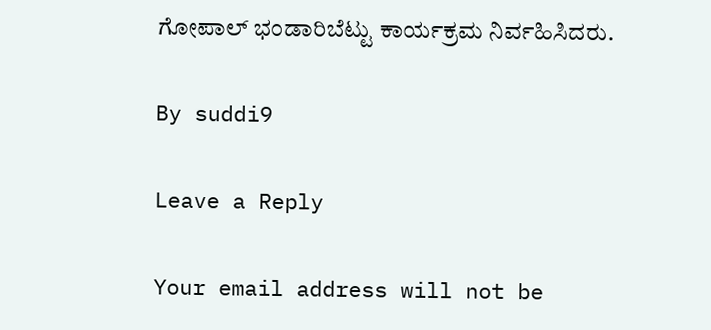ಗೋಪಾಲ್ ಭಂಡಾರಿಬೆಟ್ಟು ಕಾರ್ಯಕ್ರಮ ನಿರ್ವಹಿಸಿದರು.

By suddi9

Leave a Reply

Your email address will not be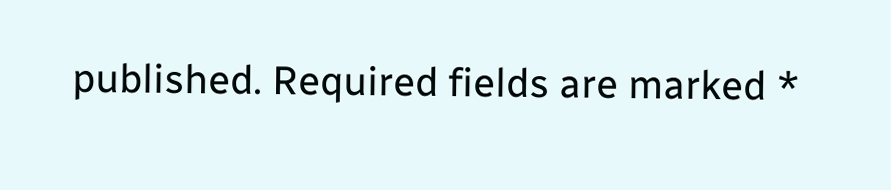published. Required fields are marked *